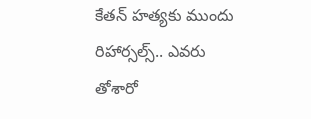కేతన్ హత్యకు ముందు రిహార్సల్స్.. ఎవరు తోశారో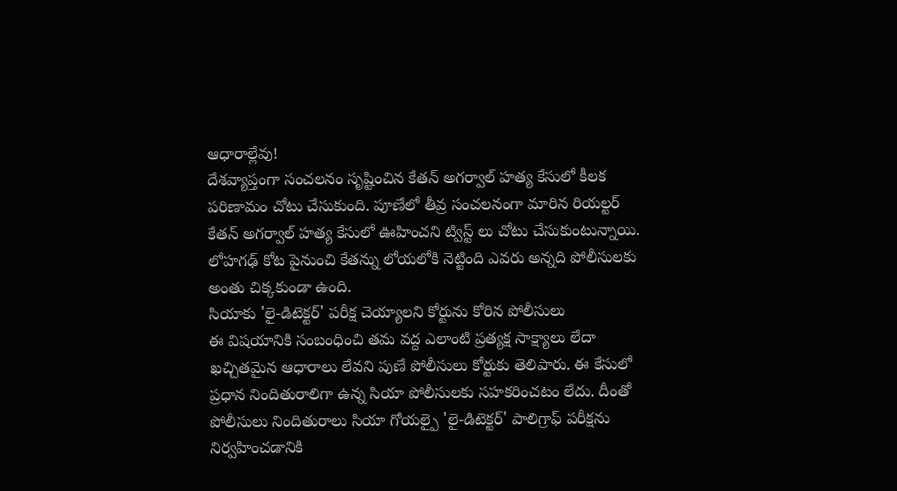ఆధారాల్లేవు!
దేశవ్యాప్తంగా సంచలనం సృష్టించిన కేతన్ అగర్వాల్ హత్య కేసులో కీలక పరిణామం చోటు చేసుకుంది. పూణేలో తీవ్ర సంచలనంగా మారిన రియల్టర్ కేతన్ అగర్వాల్ హత్య కేసులో ఊహించని ట్విస్ట్ లు చోటు చేసుకుంటున్నాయి. లోహగఢ్ కోట పైనుంచి కేతన్ను లోయలోకి నెట్టింది ఎవరు అన్నది పోలీసులకు అంతు చిక్కకుండా ఉంది.
సియాకు 'లై-డిటెక్టర్' పరీక్ష చెయ్యాలని కోర్టును కోరిన పోలీసులు
ఈ విషయానికి సంబంధించి తమ వద్ద ఎలాంటి ప్రత్యక్ష సాక్ష్యాలు లేదా ఖచ్చితమైన ఆధారాలు లేవని పుణే పోలీసులు కోర్టుకు తెలిపారు. ఈ కేసులో ప్రధాన నిందితురాలిగా ఉన్న సియా పోలీసులకు సహకరించటం లేదు. దీంతో పోలీసులు నిందితురాలు సియా గోయల్పై 'లై-డిటెక్టర్' పాలిగ్రాఫ్ పరీక్షను నిర్వహించడానికి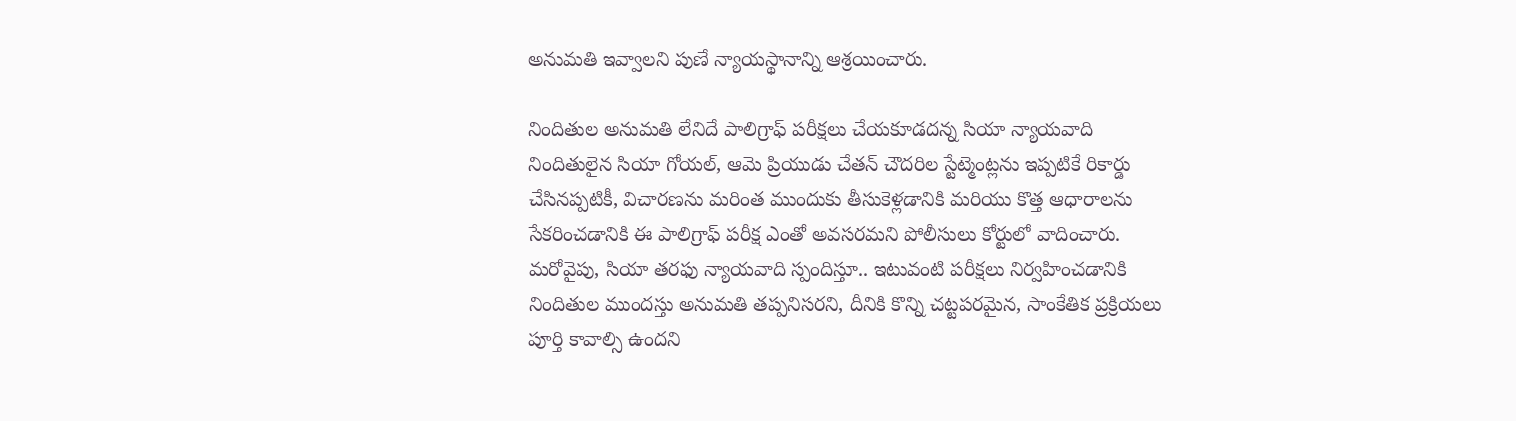అనుమతి ఇవ్వాలని పుణే న్యాయస్థానాన్ని ఆశ్రయించారు.

నిందితుల అనుమతి లేనిదే పాలిగ్రాఫ్ పరీక్షలు చేయకూడదన్న సియా న్యాయవాది
నిందితులైన సియా గోయల్, ఆమె ప్రియుడు చేతన్ చౌదరిల స్టేట్మెంట్లను ఇప్పటికే రికార్డు చేసినప్పటికీ, విచారణను మరింత ముందుకు తీసుకెళ్లడానికి మరియు కొత్త ఆధారాలను సేకరించడానికి ఈ పాలిగ్రాఫ్ పరీక్ష ఎంతో అవసరమని పోలీసులు కోర్టులో వాదించారు. మరోవైపు, సియా తరఫు న్యాయవాది స్పందిస్తూ.. ఇటువంటి పరీక్షలు నిర్వహించడానికి నిందితుల ముందస్తు అనుమతి తప్పనిసరని, దీనికి కొన్ని చట్టపరమైన, సాంకేతిక ప్రక్రియలు పూర్తి కావాల్సి ఉందని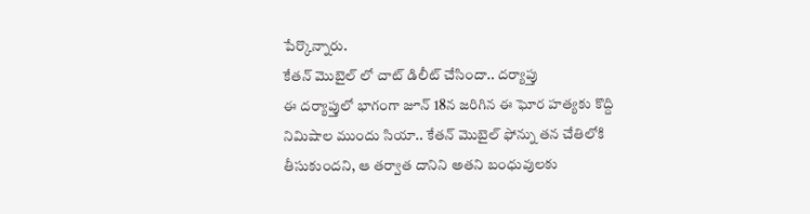పేర్కొన్నారు.
కేతన్ మొబైల్ లో చాట్ డిలీట్ చేసిందా.. దర్యాప్తు
ఈ దర్యాప్తులో భాగంగా జూన్ 18న జరిగిన ఈ ఘోర హత్యకు కొద్ది నిమిషాల ముందు సియా.. కేతన్ మొబైల్ ఫోన్ను తన చేతిలోకి తీసుకుందని, ఆ తర్వాత దానిని అతని బంధువులకు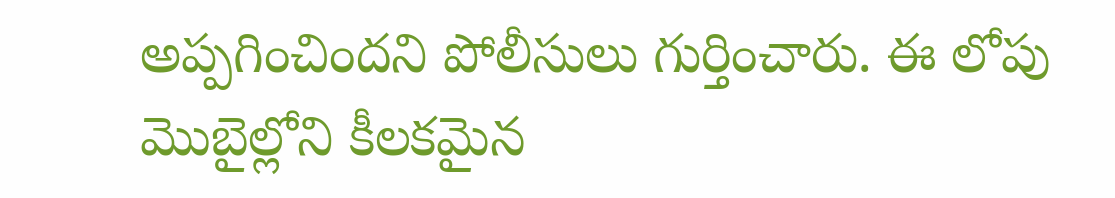అప్పగించిందని పోలీసులు గుర్తించారు. ఈ లోపు మొబైల్లోని కీలకమైన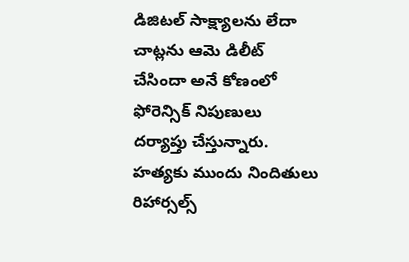డిజిటల్ సాక్ష్యాలను లేదా చాట్లను ఆమె డిలీట్ చేసిందా అనే కోణంలో ఫోరెన్సిక్ నిపుణులు దర్యాప్తు చేస్తున్నారు.
హత్యకు ముందు నిందితులు రిహార్సల్స్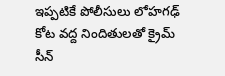ఇప్పటికే పోలీసులు లోహగఢ్ కోట వద్ద నిందితులతో క్రైమ్ సీన్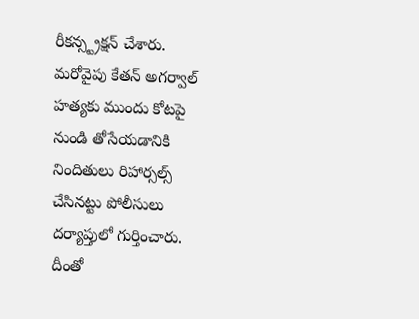రీకన్స్ట్రక్షన్ చేశారు. మరోవైపు కేతన్ అగర్వాల్ హత్యకు ముందు కోటపై నుండి తోసేయడానికి నిందితులు రిహార్సల్స్ చేసినట్టు పోలీసులు దర్యాప్తులో గుర్తించారు. దీంతో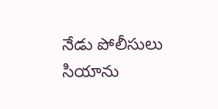నేడు పోలీసులు సియాను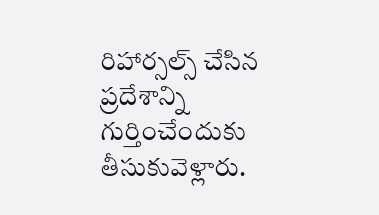రిహార్సల్స్ చేసిన ప్రదేశాన్ని గుర్తించేందుకు తీసుకువెళ్లారు.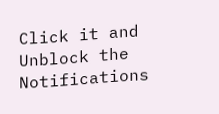Click it and Unblock the Notifications